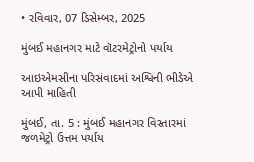• રવિવાર, 07 ડિસેમ્બર, 2025

મુંબઈ મહાનગર માટે વૉટરમેટ્રોનો પર્યાય

આઇએમસીના પરિસંવાદમાં અશ્વિની ભીડેએ આપી માહિતી

મુંબઈ, તા. 5 : મુંબઈ મહાનગર વિસ્તારમાં જળમેટ્રો ઉત્તમ પર્યાય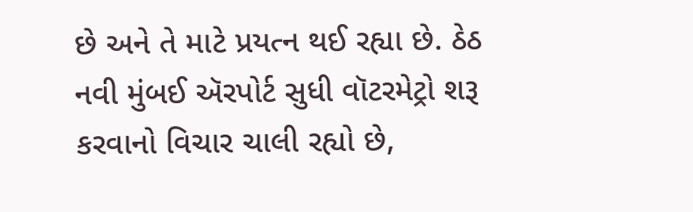છે અને તે માટે પ્રયત્ન થઈ રહ્યા છે. ઠેઠ નવી મુંબઈ ઍરપોર્ટ સુધી વૉટરમેટ્રો શરૂ કરવાનો વિચાર ચાલી રહ્યો છે,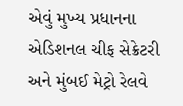એવું મુખ્ય પ્રધાનના એડિશનલ ચીફ સેક્રેટરી અને મુંબઈ મેટ્રો રેલવે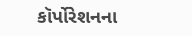કૉર્પોરેશનના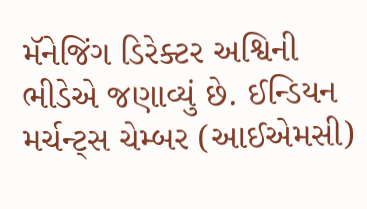મૅનેજિંગ ડિરેક્ટર અશ્વિની ભીડેએ જણાવ્યું છે. ઈન્ડિયન મર્ચન્ટ્સ ચેમ્બર (આઈએમસી)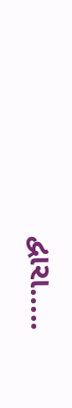દ્વારા…..